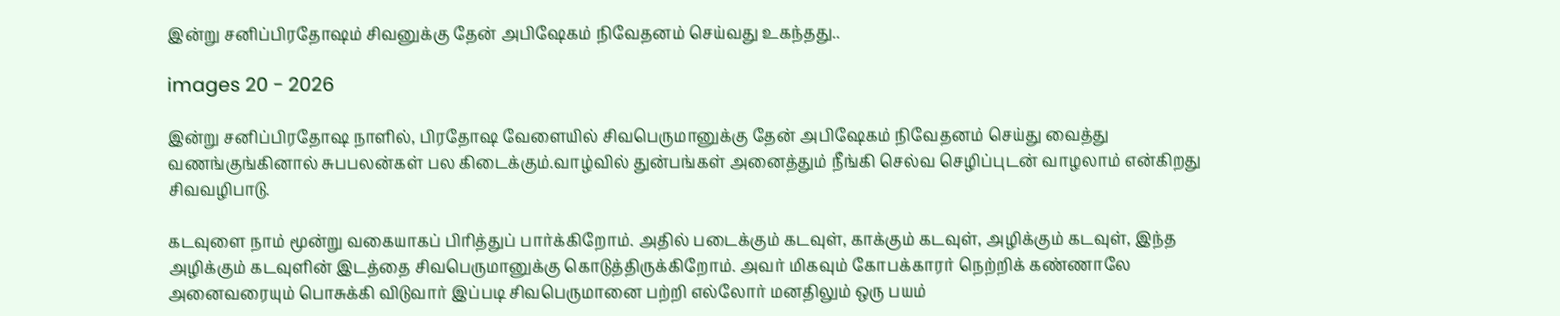இன்று சனிப்பிரதோஷம் சிவனுக்கு தேன் அபிஷேகம் நிவேதனம் செய்வது உகந்தது..

images 20 - 2026

இன்று சனிப்பிரதோஷ நாளில், பிரதோஷ வேளையில் சிவபெருமானுக்கு தேன் அபிஷேகம் நிவேதனம் செய்து வைத்து வணங்குங்கினால் சுபபலன்கள் பல கிடைக்கும்.வாழ்வில் துன்பங்கள் அனைத்தும் நீங்கி செல்வ செழிப்புடன் வாழலாம் என்கிறது சிவவழிபாடு.

கடவுளை நாம் மூன்று வகையாகப் பிரித்துப் பார்க்கிறோம். அதில் படைக்கும் கடவுள், காக்கும் கடவுள், அழிக்கும் கடவுள், இந்த அழிக்கும் கடவுளின் இடத்தை சிவபெருமானுக்கு கொடுத்திருக்கிறோம். அவர் மிகவும் கோபக்காரர் நெற்றிக் கண்ணாலே அனைவரையும் பொசுக்கி விடுவார் இப்படி சிவபெருமானை பற்றி எல்லோர் மனதிலும் ஒரு பயம்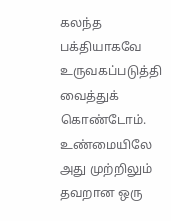கலந்த பக்தியாகவே உருவகப்படுத்தி வைத்துக் கொண்டோம். உண்மையிலே அது முற்றிலும் தவறான ஒரு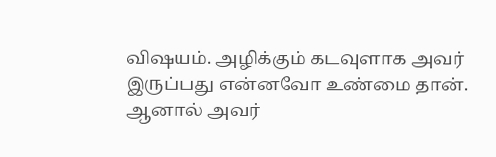விஷயம். அழிக்கும் கடவுளாக அவர் இருப்பது என்னவோ உண்மை தான். ஆனால் அவர்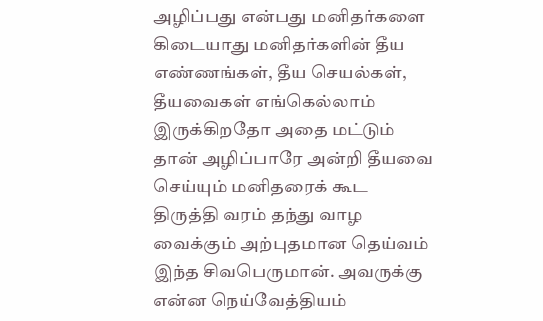அழிப்பது என்பது மனிதர்களை கிடையாது மனிதர்களின் தீய எண்ணங்கள், தீய செயல்கள், தீயவைகள் எங்கெல்லாம் இருக்கிறதோ அதை மட்டும் தான் அழிப்பாரே அன்றி தீயவை செய்யும் மனிதரைக் கூட திருத்தி வரம் தந்து வாழ வைக்கும் அற்புதமான தெய்வம் இந்த சிவபெருமான். அவருக்கு என்ன நெய்வேத்தியம்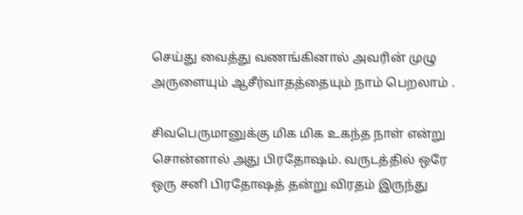செய்து வைத்து வணங்கினால் அவரின் முழு அருளையும் ஆசீர்வாதத்தையும் நாம் பெறலாம் .

சிவபெருமானுக்கு மிக மிக உகந்த நாள் என்று சொன்னால் அது பிரதோஷம். வருடத்தில் ஒரே ஒரு சனி பிரதோஷத் தன்று விரதம் இருந்து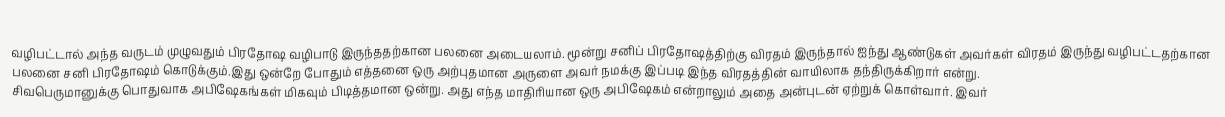வழிபட்டால் அந்த வருடம் முழுவதும் பிரதோஷ வழிபாடு இருந்ததற்கான பலனை அடையலாம். மூன்று சனிப் பிரதோஷத்திற்கு விரதம் இருந்தால் ஐந்து ஆண்டுகள் அவர்கள் விரதம் இருந்து வழிபட்டதற்கான பலனை சனி பிரதோஷம் கொடுக்கும்.இது ஒன்றே போதும் எத்தனை ஒரு அற்புதமான அருளை அவர் நமக்கு இப்படி இந்த விரதத்தின் வாயிலாக தந்திருக்கிறார் என்று.
சிவபெருமானுக்கு பொதுவாக அபிஷேகங்கள் மிகவும் பிடித்தமான ஒன்று. அது எந்த மாதிரியான ஒரு அபிஷேகம் என்றாலும் அதை அன்புடன் ஏற்றுக் கொள்வார். இவர்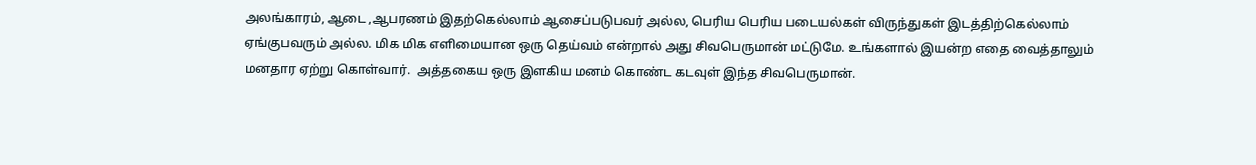அலங்காரம், ஆடை ,ஆபரணம் இதற்கெல்லாம் ஆசைப்படுபவர் அல்ல, பெரிய பெரிய படையல்கள் விருந்துகள் இடத்திற்கெல்லாம் ஏங்குபவரும் அல்ல. மிக மிக எளிமையான ஒரு தெய்வம் என்றால் அது சிவபெருமான் மட்டுமே. உங்களால் இயன்ற எதை வைத்தாலும் மனதார ஏற்று கொள்வார்.  அத்தகைய ஒரு இளகிய மனம் கொண்ட கடவுள் இந்த சிவபெருமான்.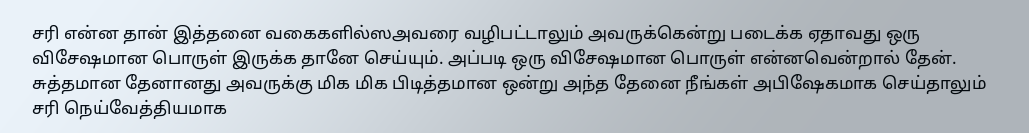சரி என்ன தான் இத்தனை வகைகளில்ஸஅவரை வழிபட்டாலும் அவருக்கென்று படைக்க ஏதாவது ஒரு விசேஷமான பொருள் இருக்க தானே செய்யும். அப்படி ஒரு விசேஷமான பொருள் என்னவென்றால் தேன். சுத்தமான தேனானது அவருக்கு மிக மிக பிடித்தமான ஒன்று அந்த தேனை நீங்கள் அபிஷேகமாக செய்தாலும் சரி நெய்வேத்தியமாக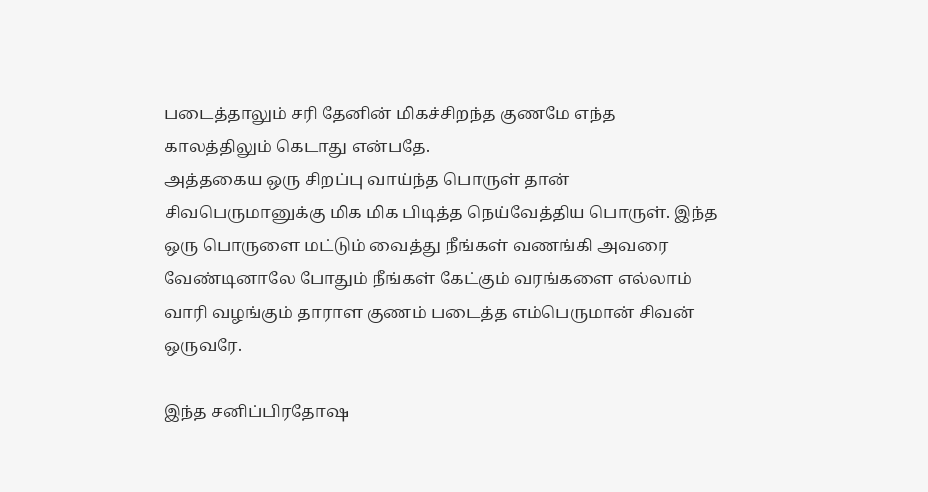படைத்தாலும் சரி தேனின் மிகச்சிறந்த குணமே எந்த காலத்திலும் கெடாது என்பதே.
அத்தகைய ஒரு சிறப்பு வாய்ந்த பொருள் தான் சிவபெருமானுக்கு மிக மிக பிடித்த நெய்வேத்திய பொருள். இந்த ஒரு பொருளை மட்டும் வைத்து நீங்கள் வணங்கி அவரை வேண்டினாலே போதும் நீங்கள் கேட்கும் வரங்களை எல்லாம் வாரி வழங்கும் தாராள குணம் படைத்த எம்பெருமான் சிவன் ஒருவரே.

இந்த சனிப்பிரதோஷ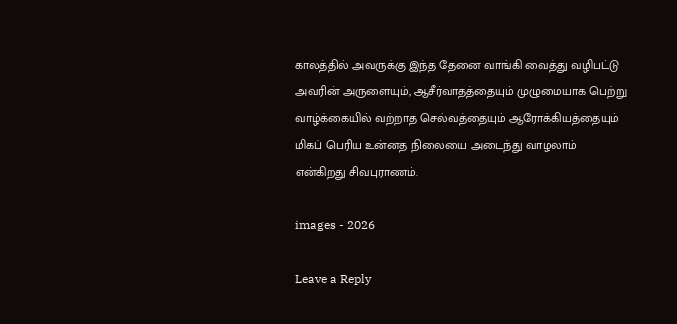காலத்தில் அவருக்கு இந்த தேனை வாங்கி வைத்து வழிபட்டு அவரின் அருளையும், ஆசீர்வாதத்தையும் முழுமையாக பெற்று வாழ்க்கையில் வற்றாத செல்வத்தையும் ஆரோக்கியத்தையும் மிகப் பெரிய உன்னத நிலையை அடைந்து வாழலாம் என்கிறது சிவபுராணம்.

images - 2026

Leave a Reply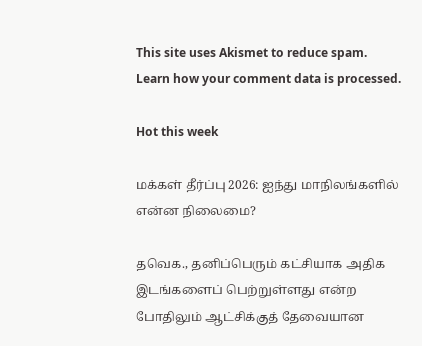This site uses Akismet to reduce spam. Learn how your comment data is processed.

Hot this week

மக்கள் தீர்ப்பு 2026: ஐந்து மாநிலங்களில் என்ன நிலைமை?

தவெக., தனிப்பெரும் கட்சியாக அதிக இடங்களைப் பெற்றுள்ளது என்ற போதிலும் ஆட்சிக்குத் தேவையான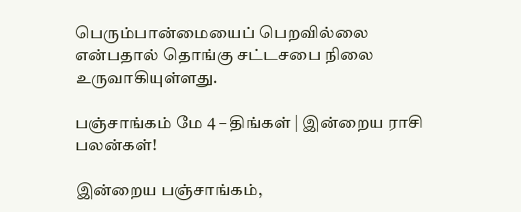பெரும்பான்மையைப் பெறவில்லை என்பதால் தொங்கு சட்டசபை நிலை உருவாகியுள்ளது.

பஞ்சாங்கம் மே 4 – திங்கள் | இன்றைய ராசி பலன்கள்!

இன்றைய பஞ்சாங்கம்,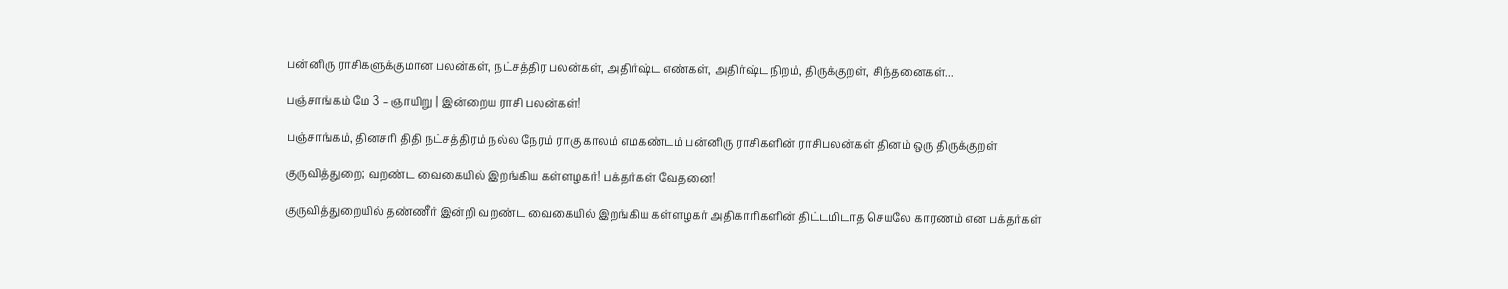பன்னிரு ராசிகளுக்குமான பலன்கள், நட்சத்திர பலன்கள், அதிர்ஷ்ட எண்கள், அதிர்ஷ்ட நிறம், திருக்குறள், சிந்தனைகள்...

பஞ்சாங்கம் மே 3 – ஞாயிறு | இன்றைய ராசி பலன்கள்!

பஞ்சாங்கம், தினசரி திதி நட்சத்திரம் நல்ல நேரம் ராகு காலம் எமகண்டம் பன்னிரு ராசிகளின் ராசிபலன்கள் தினம் ஒரு திருக்குறள்

குருவித்துறை; வறண்ட வைகையில் இறங்கிய கள்ளழகர்! பக்தர்கள் வேதனை!

குருவித்துறையில் தண்ணீர் இன்றி வறண்ட வைகையில் இறங்கிய கள்ளழகர் அதிகாரிகளின் திட்டமிடாத செயலே காரணம் என பக்தர்கள்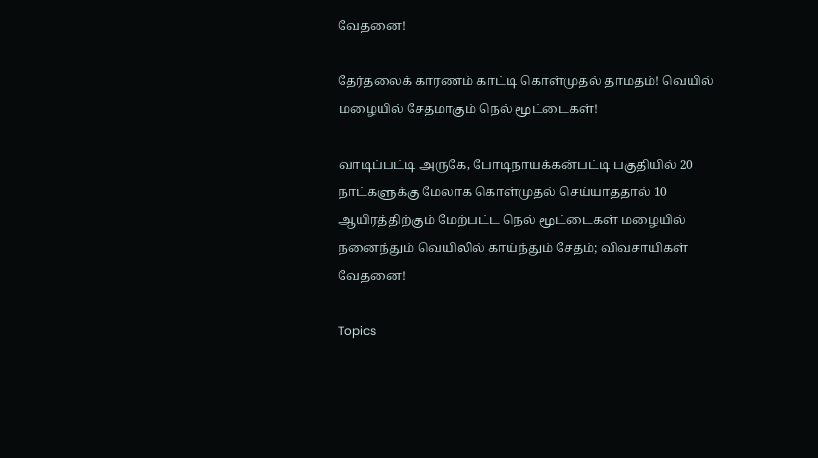வேதனை!

தேர்தலைக் காரணம் காட்டி கொள்முதல் தாமதம்! வெயில் மழையில் சேதமாகும் நெல் மூட்டைகள்!

வாடிப்பட்டி அருகே, போடிநாயக்கன்பட்டி பகுதியில் 20 நாட்களுக்கு மேலாக கொள்முதல் செய்யாததால் 10 ஆயிரத்திற்கும் மேற்பட்ட நெல் மூட்டைகள் மழையில் நனைந்தும் வெயிலில் காய்ந்தும் சேதம்; விவசாயிகள் வேதனை!

Topics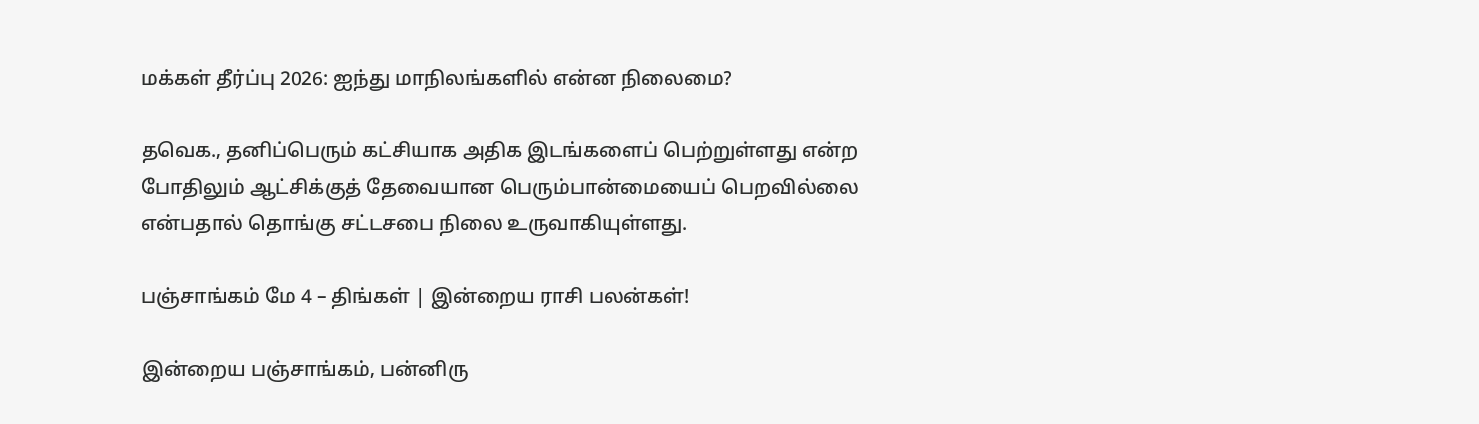மக்கள் தீர்ப்பு 2026: ஐந்து மாநிலங்களில் என்ன நிலைமை?

தவெக., தனிப்பெரும் கட்சியாக அதிக இடங்களைப் பெற்றுள்ளது என்ற போதிலும் ஆட்சிக்குத் தேவையான பெரும்பான்மையைப் பெறவில்லை என்பதால் தொங்கு சட்டசபை நிலை உருவாகியுள்ளது.

பஞ்சாங்கம் மே 4 – திங்கள் | இன்றைய ராசி பலன்கள்!

இன்றைய பஞ்சாங்கம், பன்னிரு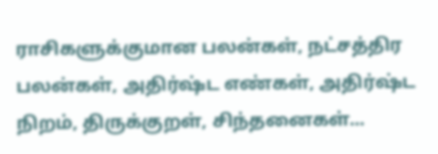ராசிகளுக்குமான பலன்கள், நட்சத்திர பலன்கள், அதிர்ஷ்ட எண்கள், அதிர்ஷ்ட நிறம், திருக்குறள், சிந்தனைகள்...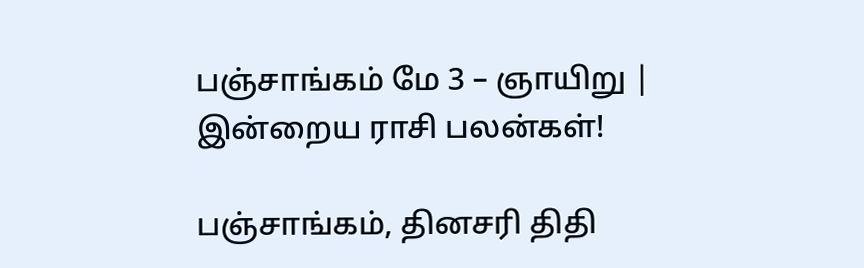பஞ்சாங்கம் மே 3 – ஞாயிறு | இன்றைய ராசி பலன்கள்!

பஞ்சாங்கம், தினசரி திதி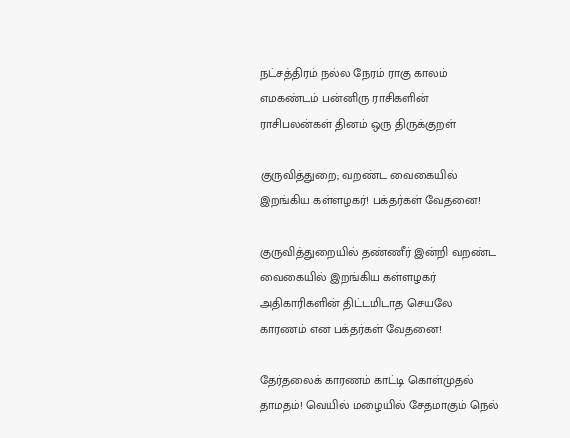நட்சத்திரம் நல்ல நேரம் ராகு காலம் எமகண்டம் பன்னிரு ராசிகளின் ராசிபலன்கள் தினம் ஒரு திருக்குறள்

குருவித்துறை; வறண்ட வைகையில் இறங்கிய கள்ளழகர்! பக்தர்கள் வேதனை!

குருவித்துறையில் தண்ணீர் இன்றி வறண்ட வைகையில் இறங்கிய கள்ளழகர் அதிகாரிகளின் திட்டமிடாத செயலே காரணம் என பக்தர்கள் வேதனை!

தேர்தலைக் காரணம் காட்டி கொள்முதல் தாமதம்! வெயில் மழையில் சேதமாகும் நெல்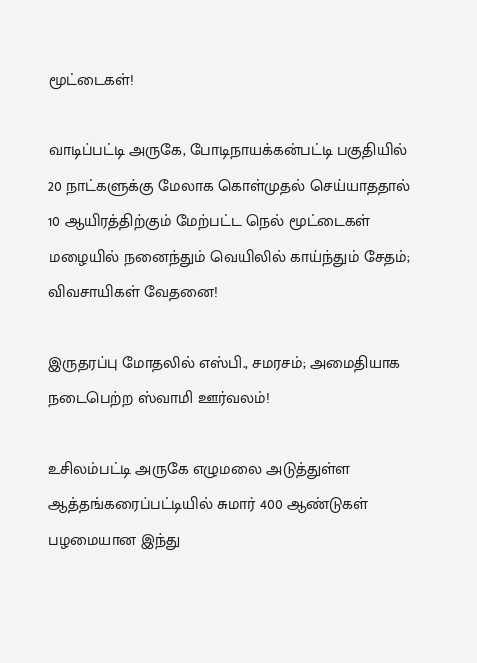மூட்டைகள்!

வாடிப்பட்டி அருகே, போடிநாயக்கன்பட்டி பகுதியில் 20 நாட்களுக்கு மேலாக கொள்முதல் செய்யாததால் 10 ஆயிரத்திற்கும் மேற்பட்ட நெல் மூட்டைகள் மழையில் நனைந்தும் வெயிலில் காய்ந்தும் சேதம்; விவசாயிகள் வேதனை!

இருதரப்பு மோதலில் எஸ்பி., சமரசம்; அமைதியாக நடைபெற்ற ஸ்வாமி ஊர்வலம்!

உசிலம்பட்டி அருகே எழுமலை அடுத்துள்ள ஆத்தங்கரைப்பட்டியில் சுமார் 400 ஆண்டுகள் பழமையான இந்து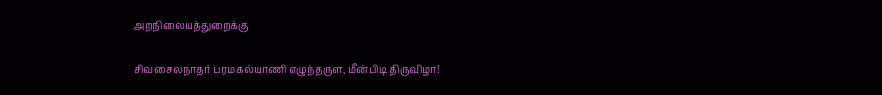அறநிலையத்துறைக்கு

சிவசைலநாதர் பரமகல்யாணி எழுந்தருள, மீன்பிடி திருவிழா!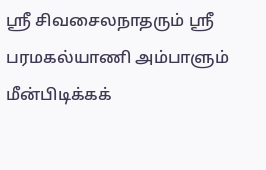ஸ்ரீ சிவசைலநாதரும் ஸ்ரீ பரமகல்யாணி அம்பாளும் மீன்பிடிக்கக்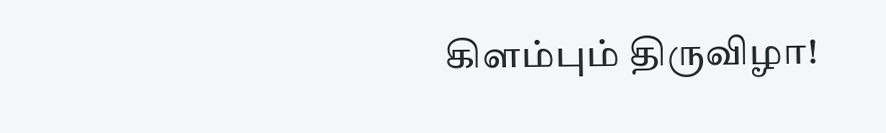கிளம்பும் திருவிழா!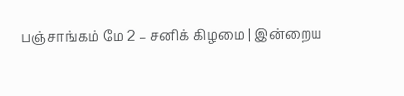பஞ்சாங்கம் மே 2 – சனிக் கிழமை | இன்றைய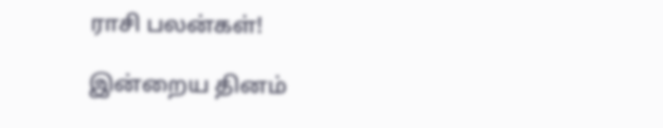ராசி பலன்கள்!

இன்றைய தினம்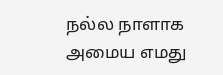நல்ல நாளாக அமைய எமது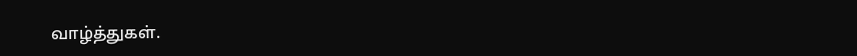வாழ்த்துகள்.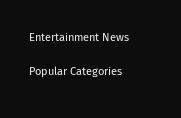Entertainment News

Popular Categories